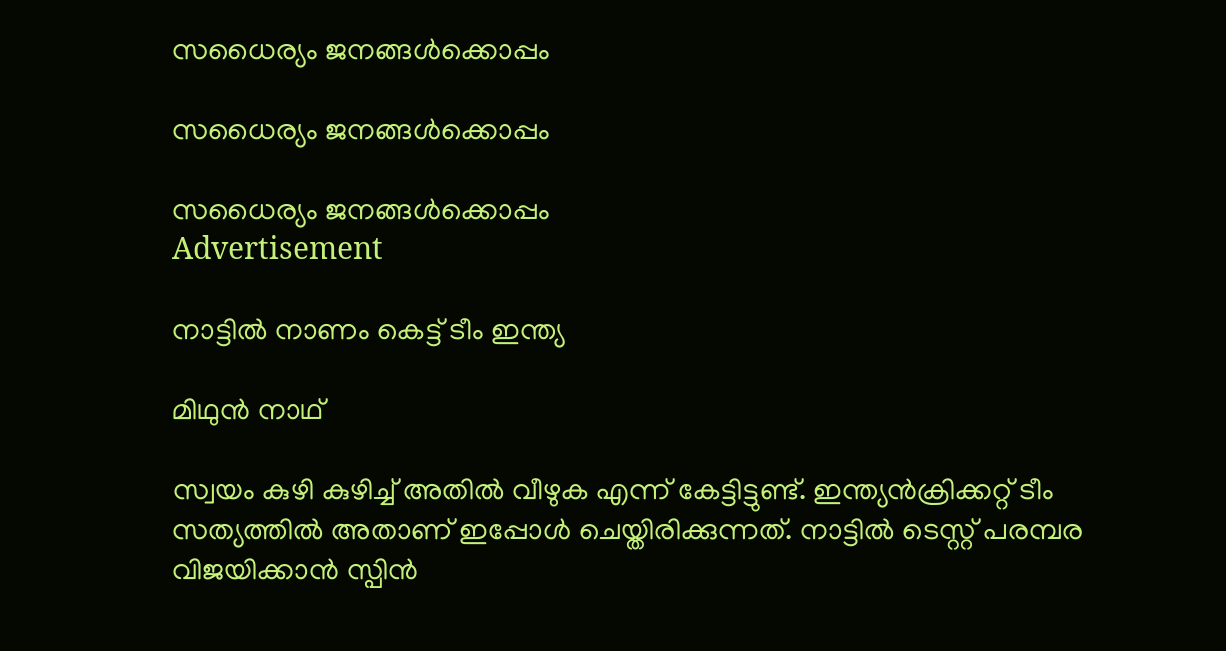സധൈര്യം ജനങ്ങൾക്കൊപ്പം

സധൈര്യം ജനങ്ങൾക്കൊപ്പം

സധൈര്യം ജനങ്ങൾക്കൊപ്പം
Advertisement

നാട്ടിൽ നാണം കെട്ട് ടീം ഇന്ത്യ

മിഥുൻ നാഥ്

സ്വയം കുഴി കുഴിച്ച് അതില്‍ വീഴുക എന്ന് കേട്ടിട്ടുണ്ട്. ഇന്ത്യന്‍ക്രിക്കറ്റ് ടീം സത്യത്തില്‍ അതാണ് ഇപ്പോള്‍ ചെയ്തിരിക്കുന്നത്. നാട്ടില്‍ ടെസ്റ്റ് പരമ്പര വിജയിക്കാന്‍ സ്പിന്‍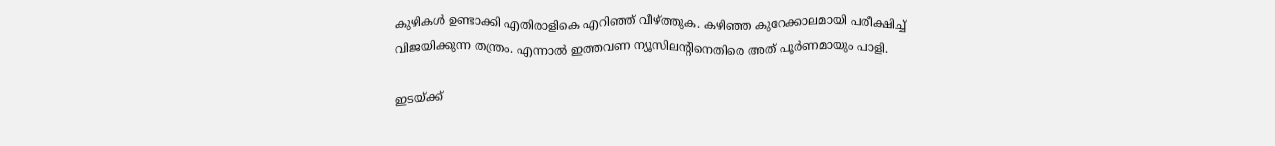കുഴികള്‍ ഉണ്ടാക്കി എതിരാളികെ എറിഞ്ഞ് വീഴ്ത്തുക. കഴിഞ്ഞ കുറേക്കാലമായി പരീക്ഷിച്ച് വിജയിക്കുന്ന തന്ത്രം. എന്നാല്‍ ഇത്തവണ ന്യൂസിലന്റിനെതിരെ അത് പൂര്‍ണമായും പാളി.

ഇടയ്ക്ക്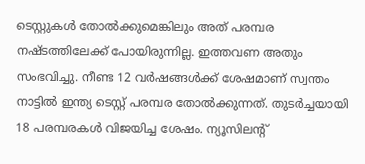ടെസ്റ്റുകള്‍ തോല്‍ക്കുമെങ്കിലും അത് പരമ്പര നഷ്ടത്തിലേക്ക് പോയിരുന്നില്ല. ഇത്തവണ അതും സംഭവിച്ചു. നീണ്ട 12 വര്‍ഷങ്ങള്‍ക്ക് ശേഷമാണ് സ്വന്തം നാട്ടില്‍ ഇന്ത്യ ടെസ്റ്റ് പരമ്പര തോല്‍ക്കുന്നത്. തുടര്‍ച്ചയായി 18 പരമ്പരകള്‍ വിജയിച്ച ശേഷം. ന്യൂസിലന്റ്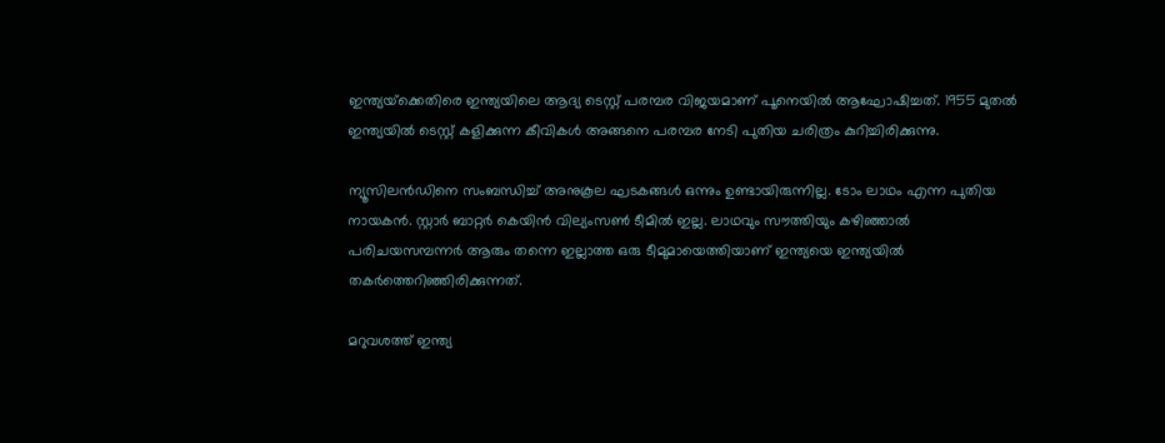ഇന്ത്യയ്‌ക്കെതിരെ ഇന്ത്യയിലെ ആദ്യ ടെസ്റ്റ് പരമ്പര വിജയമാണ് പൂനെയില്‍ ആഘോഷിച്ചത്. 1955 മുതല്‍ ഇന്ത്യയില്‍ ടെസ്റ്റ് കളിക്കുന്ന കീവികള്‍ അങ്ങനെ പരമ്പര നേടി പുതിയ ചരിത്രം കുറിച്ചിരിക്കുന്നു.

ന്യൂസിലന്‍ഡിനെ സംബന്ധിച്ച് അനുകൂല ഘടകങ്ങള്‍ ഒന്നും ഉണ്ടായിരുന്നില്ല. ടോം ലാഥം എന്ന പുതിയ നായകന്‍. സ്റ്റാര്‍ ബാറ്റര്‍ കെയിന്‍ വില്യംസണ്‍ ടീമില്‍ ഇല്ല. ലാഥവും സൗത്തിയും കഴിഞ്ഞാല്‍ പരിചയസമ്പന്നര്‍ ആരും തന്നെ ഇല്ലാത്ത ഒരു ടീമുമായെത്തിയാണ് ഇന്ത്യയെ ഇന്ത്യയില്‍ തകര്‍ത്തെറിഞ്ഞിരിക്കുന്നത്.

മറുവശത്ത് ഇന്ത്യ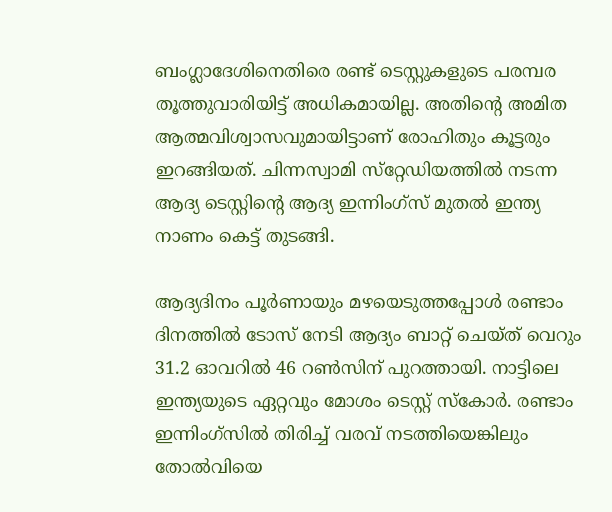ബംഗ്ലാദേശിനെതിരെ രണ്ട് ടെസ്റ്റുകളുടെ പരമ്പര തൂത്തുവാരിയിട്ട് അധികമായില്ല. അതിന്റെ അമിത ആത്മവിശ്വാസവുമായിട്ടാണ് രോഹിതും കൂട്ടരും ഇറങ്ങിയത്. ചിന്നസ്വാമി സ്‌റ്റേഡിയത്തില്‍ നടന്ന ആദ്യ ടെസ്റ്റിന്റെ ആദ്യ ഇന്നിംഗ്‌സ് മുതല്‍ ഇന്ത്യ നാണം കെട്ട് തുടങ്ങി.

ആദ്യദിനം പൂര്‍ണായും മഴയെടുത്തപ്പോള്‍ രണ്ടാം ദിനത്തില്‍ ടോസ് നേടി ആദ്യം ബാറ്റ് ചെയ്ത് വെറും 31.2 ഓവറില്‍ 46 റണ്‍സിന് പുറത്തായി. നാട്ടിലെ ഇന്ത്യയുടെ ഏറ്റവും മോശം ടെസ്റ്റ് സ്‌കോര്‍. രണ്ടാം ഇന്നിംഗ്‌സില്‍ തിരിച്ച് വരവ് നടത്തിയെങ്കിലും തോല്‍വിയെ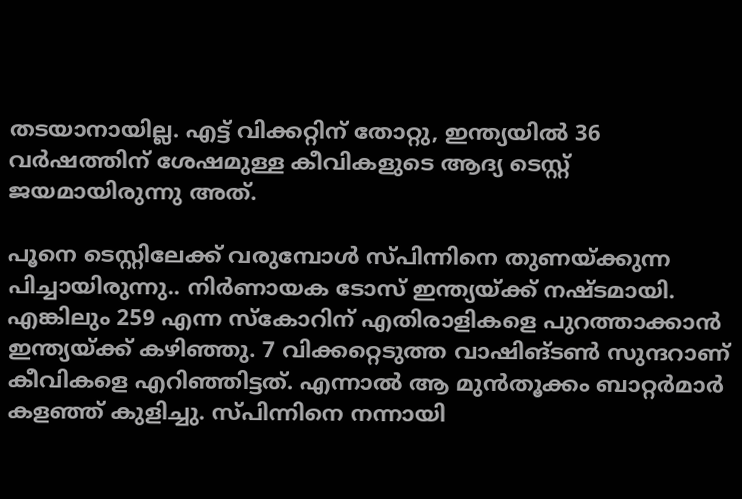തടയാനായില്ല. എട്ട് വിക്കറ്റിന് തോറ്റു, ഇന്ത്യയില്‍ 36 വര്‍ഷത്തിന് ശേഷമുള്ള കീവികളുടെ ആദ്യ ടെസ്റ്റ് ജയമായിരുന്നു അത്.

പൂനെ ടെസ്റ്റിലേക്ക് വരുമ്പോള്‍ സ്പിന്നിനെ തുണയ്ക്കുന്ന പിച്ചായിരുന്നു.. നിര്‍ണായക ടോസ് ഇന്ത്യയ്ക്ക് നഷ്ടമായി. എങ്കിലും 259 എന്ന സ്‌കോറിന് എതിരാളികളെ പുറത്താക്കാന്‍ ഇന്ത്യയ്ക്ക് കഴിഞ്ഞു. 7 വിക്കറ്റെടുത്ത വാഷിങ്ടണ്‍ സുന്ദറാണ് കീവികളെ എറിഞ്ഞിട്ടത്. എന്നാല്‍ ആ മുന്‍തൂക്കം ബാറ്റര്‍മാര്‍ കളഞ്ഞ് കുളിച്ചു. സ്പിന്നിനെ നന്നായി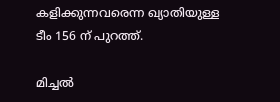കളിക്കുന്നവരെന്ന ഖ്യാതിയുള്ള ടീം 156 ന് പുറത്ത്.

മിച്ചല്‍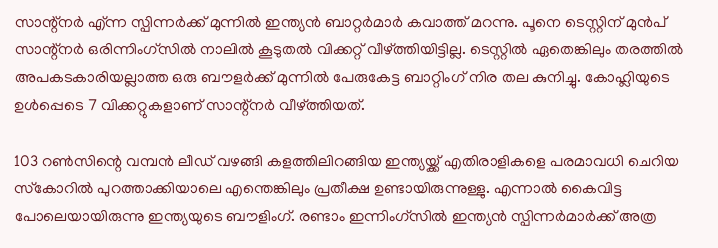സാന്റ്‌നര്‍ എ്ന്ന സ്പിന്നര്‍ക്ക് മുന്നില്‍ ഇന്ത്യന്‍ ബാറ്റര്‍മാര്‍ കവാത്ത് മറന്നു. പൂനെ ടെസ്റ്റിന് മുന്‍പ് സാന്റ്‌നര്‍ ഒരിന്നിംഗ്‌സില്‍ നാലില്‍ കൂടുതല്‍ വിക്കറ്റ് വീഴ്ത്തിയിട്ടില്ല. ടെസ്റ്റില്‍ ഏതെങ്കിലും തരത്തില്‍ അപകടകാരിയല്ലാത്ത ഒരു ബൗളര്‍ക്ക് മുന്നില്‍ പേരുകേട്ട ബാറ്റിംഗ് നിര തല കുനിച്ചു. കോഹ്ലിയുടെ ഉള്‍പ്പെടെ 7 വിക്കറ്റുകളാണ് സാന്റ്‌നര്‍ വീഴ്ത്തിയത്.

103 റണ്‍സിന്റെ വമ്പന്‍ ലീഡ് വഴങ്ങി കളത്തിലിറങ്ങിയ ഇന്ത്യയ്ക്ക് എതിരാളികളെ പരമാവധി ചെറിയ സ്‌കോറില്‍ പുറത്താക്കിയാലെ എന്തെങ്കിലും പ്രതീക്ഷ ഉണ്ടായിരുന്നുള്ളു. എന്നാല്‍ കൈവിട്ട പോലെയായിരുന്നു ഇന്ത്യയുടെ ബൗളിംഗ്. രണ്ടാം ഇന്നിംഗ്‌സില്‍ ഇന്ത്യന്‍ സ്പിന്നര്‍മാര്‍ക്ക് അത്ര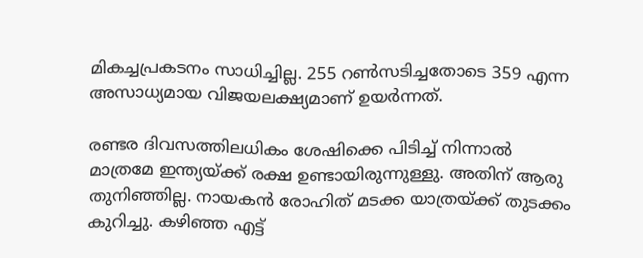മികച്ചപ്രകടനം സാധിച്ചില്ല. 255 റണ്‍സടിച്ചതോടെ 359 എന്ന അസാധ്യമായ വിജയലക്ഷ്യമാണ് ഉയര്‍ന്നത്.

രണ്ടര ദിവസത്തിലധികം ശേഷിക്കെ പിടിച്ച് നിന്നാല്‍ മാത്രമേ ഇന്ത്യയ്ക്ക് രക്ഷ ഉണ്ടായിരുന്നുള്ളു. അതിന് ആരു തുനിഞ്ഞില്ല. നായകന്‍ രോഹിത് മടക്ക യാത്രയ്ക്ക് തുടക്കം കുറിച്ചു. കഴിഞ്ഞ എട്ട്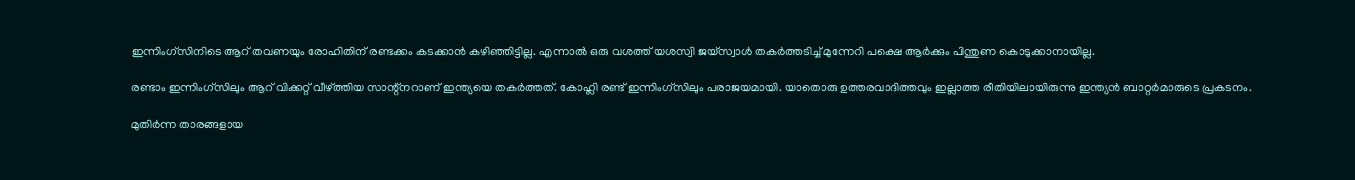ഇന്നിംഗ്‌സിനിടെ ആറ് തവണയും രോഹിതിന് രണ്ടക്കം കടക്കാന്‍ കഴിഞ്ഞിട്ടില്ല. എന്നാല്‍ ഒരു വശത്ത് യശസ്വി ജയ്‌സ്വാള്‍ തകര്‍ത്തടിച്ച് മുന്നേറി പക്ഷെ ആര്‍ക്കും പിന്തുണ കൊടുക്കാനായില്ല.

രണ്ടാം ഇന്നിംഗ്‌സിലും ആറ് വിക്കറ്റ് വീഴ്ത്തിയ സാന്റ്‌നറാണ് ഇന്ത്യയെ തകര്‍ത്തത്. കോഹ്ലി രണ്ട് ഇന്നിംഗ്‌സിലും പരാജയമായി. യാതൊരു ഉത്തരവാദിത്തവും ഇല്ലാത്ത രീതിയിലായിരുന്നു ഇന്ത്യന്‍ ബാറ്റര്‍മാരുടെ പ്രകടനം.

മുതിര്‍ന്ന താരങ്ങളായ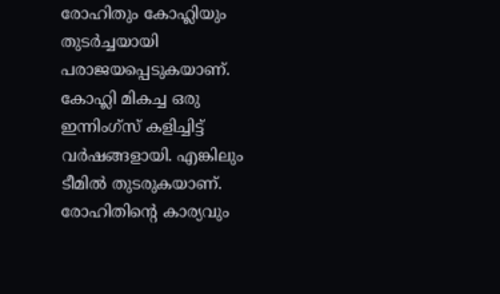രോഹിതും കോഹ്ലിയും തുടര്‍ച്ചയായി പരാജയപ്പെടുകയാണ്. കോഹ്ലി മികച്ച ഒരു ഇന്നിംഗ്‌സ് കളിച്ചിട്ട് വര്‍ഷങ്ങളായി. എങ്കിലും ടീമില്‍ തുടരുകയാണ്. രോഹിതിന്റെ കാര്യവും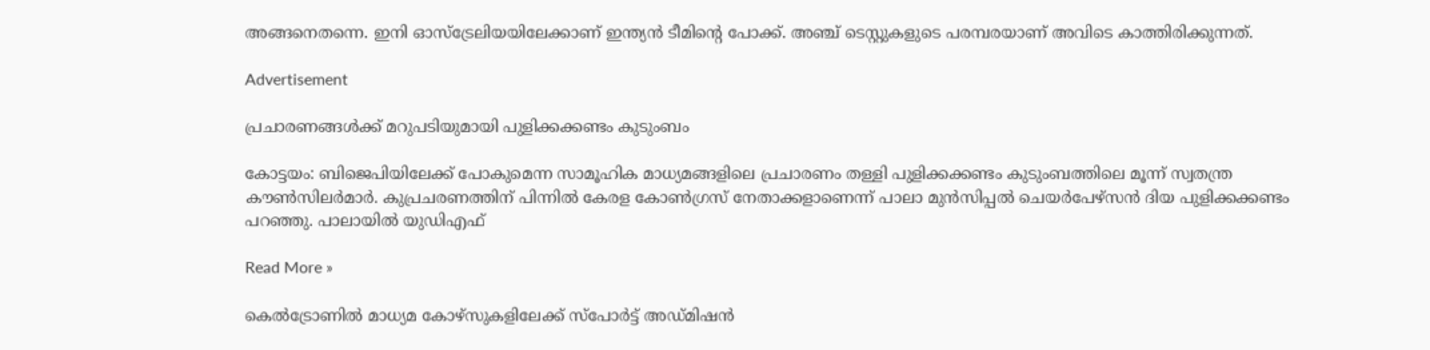അങ്ങനെതന്നെ. ഇനി ഓസ്‌ട്രേലിയയിലേക്കാണ് ഇന്ത്യന്‍ ടീമിന്റെ പോക്ക്. അഞ്ച് ടെസ്റ്റുകളുടെ പരമ്പരയാണ് അവിടെ കാത്തിരിക്കുന്നത്.

Advertisement

പ്രചാരണങ്ങൾക്ക് മറുപടിയുമായി പുളിക്കക്കണ്ടം കുടുംബം

കോട്ടയം: ബിജെപിയിലേക്ക് പോകുമെന്ന സാമൂഹിക മാധ്യമങ്ങളിലെ പ്രചാരണം തള്ളി പുളിക്കക്കണ്ടം കുടുംബത്തിലെ മൂന്ന് സ്വതന്ത്ര കൗണ്‍സിലർമാർ. കുപ്രചരണത്തിന് പിന്നിൽ കേരള കോണ്‍ഗ്രസ് നേതാക്കളാണെന്ന് പാലാ മുൻസിപ്പൽ ചെയർപേഴ്സൻ ദിയ പുളിക്കക്കണ്ടം പറഞ്ഞു. പാലായിൽ യുഡിഎഫ്

Read More »

കെൽട്രോണിൽ മാധ്യമ കോഴ്‌സുകളിലേക്ക് സ്പോർട്ട് അഡ്മിഷൻ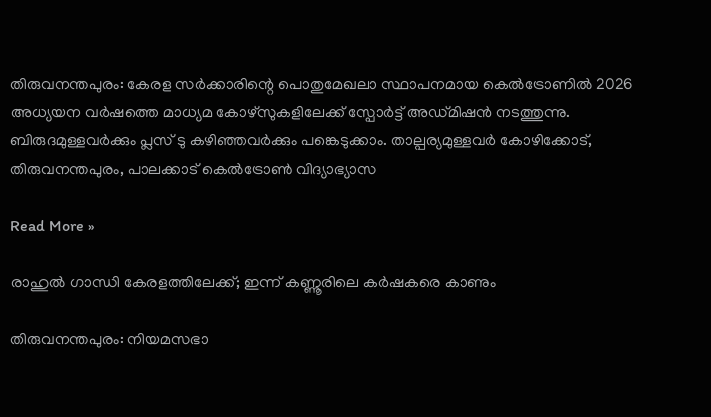തിരുവനന്തപുരം: കേരള സർക്കാരിന്റെ പൊതുമേഖലാ സ്ഥാപനമായ കെൽട്രോണിൽ 2026 അധ്യയന വർഷത്തെ മാധ്യമ കോഴ്സുകളിലേക്ക് സ്പോർട്ട് അഡ്മിഷൻ നടത്തുന്നു. ബിരുദമുള്ളവർക്കും പ്ലസ് ടു കഴിഞ്ഞവർക്കും പങ്കെടുക്കാം. താല്പര്യമുള്ളവർ കോഴിക്കോട്, തിരുവനന്തപുരം, പാലക്കാട് കെൽട്രോൺ വിദ്യാഭ്യാസ

Read More »

രാഹുൽ ഗാന്ധി കേരളത്തിലേക്ക്; ഇന്ന് കണ്ണൂരിലെ ക‌ർഷകരെ കാണും

തിരുവനന്തപുരം: നിയമസഭാ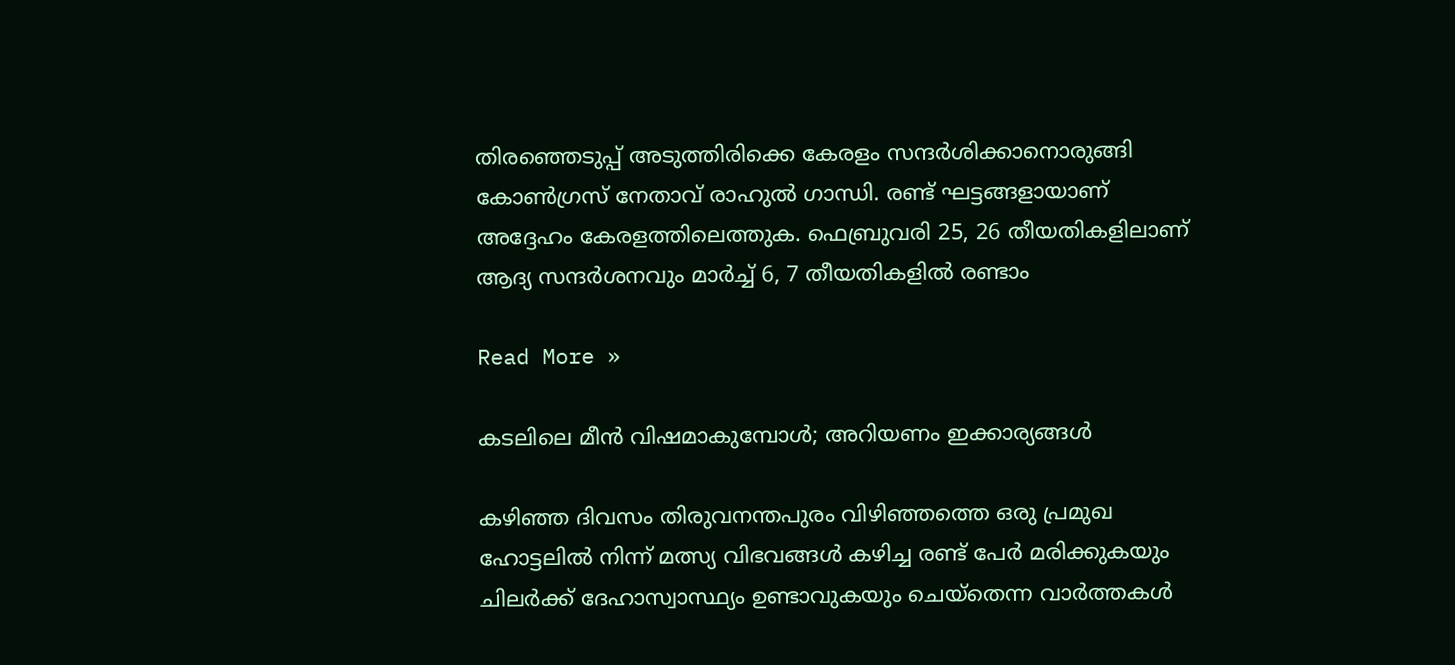തിരഞ്ഞെടുപ്പ് അടുത്തിരിക്കെ കേരളം സന്ദർശിക്കാനൊരുങ്ങി കോൺഗ്രസ് നേതാവ് രാഹുൽ ഗാന്ധി. രണ്ട് ഘട്ടങ്ങളായാണ് അദ്ദേഹം കേരളത്തിലെത്തുക. ഫെബ്രുവരി 25, 26 തീയതികളിലാണ് ആദ്യ സന്ദർശനവും മാർച്ച് 6, 7 തീയതികളിൽ രണ്ടാം

Read More »

കടലിലെ മീൻ വിഷമാകുമ്പോൾ; അറിയണം ഇക്കാര്യങ്ങൾ

കഴിഞ്ഞ ദിവസം തിരുവനന്തപുരം വിഴിഞ്ഞത്തെ ഒരു പ്രമുഖ ഹോട്ടലിൽ നിന്ന് മത്സ്യ വിഭവങ്ങൾ കഴിച്ച രണ്ട് പേർ മരിക്കുകയും ചിലർക്ക് ദേഹാസ്വാസ്ഥ്യം ഉണ്ടാവുകയും ചെയ്തെന്ന വാർത്തകൾ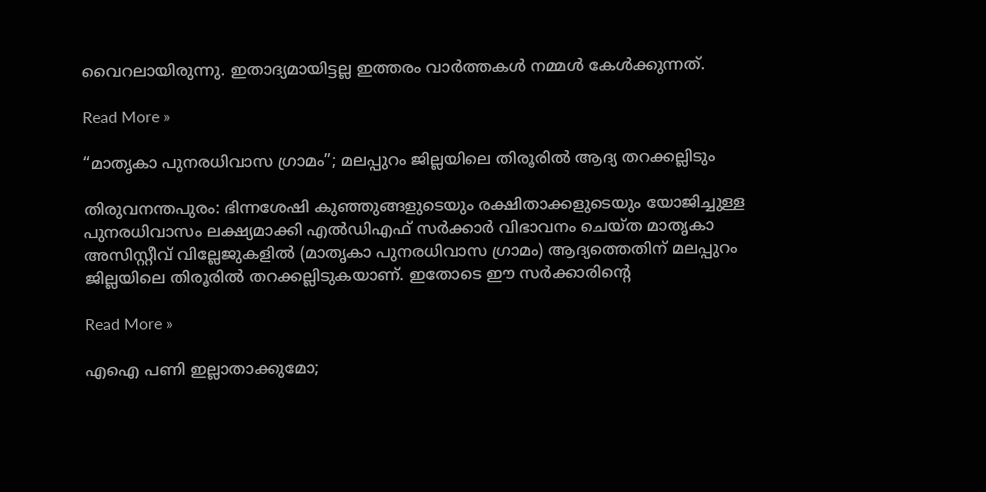വൈറലായിരുന്നു. ഇതാദ്യമായിട്ടല്ല ഇത്തരം വാർത്തകൾ നമ്മൾ കേൾക്കുന്നത്.

Read More »

“മാതൃകാ പുനരധിവാസ ഗ്രാമം”; മലപ്പുറം ജില്ലയിലെ തിരൂരിൽ ആദ്യ തറക്കല്ലിടും

തിരുവനന്തപുരം: ഭിന്നശേഷി കുഞ്ഞുങ്ങളുടെയും രക്ഷിതാക്കളുടെയും യോജിച്ചുള്ള പുനരധിവാസം ലക്ഷ്യമാക്കി എൽഡിഎഫ് സർക്കാർ വിഭാവനം ചെയ്‌ത മാതൃകാ അസിസ്റ്റീവ് വില്ലേജുകളിൽ (മാതൃകാ പുനരധിവാസ ഗ്രാമം) ആദ്യത്തെതിന് മലപ്പുറം ജില്ലയിലെ തിരൂരിൽ തറക്കല്ലിടുകയാണ്. ഇതോടെ ഈ സർക്കാരിൻ്റെ

Read More »

എഐ പണി ഇല്ലാതാക്കുമോ;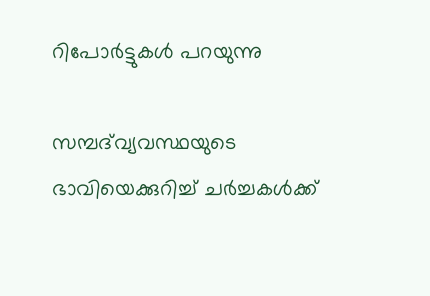റിപോർട്ടുകൾ പറയുന്നു

സമ്പദ്‌വ്യവസ്ഥയുടെ ഭാവിയെക്കുറിച്ച് ചർച്ചകൾക്ക്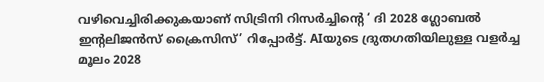വഴിവെച്ചിരിക്കുകയാണ് സിട്രിനി റിസർച്ചിൻ്റെ ‘ ദി 2028 ഗ്ലോബൽ ഇൻ്റലിജൻസ് ക്രൈസിസ്’ റിപ്പോർട്ട്. AIയുടെ ദ്രുതഗതിയിലുള്ള വളർച്ച മൂലം 2028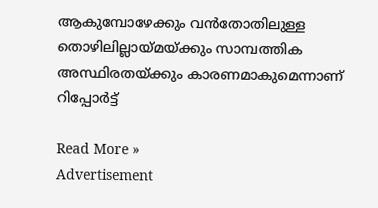ആകുമ്പോഴേക്കും വൻതോതിലുള്ള തൊഴിലില്ലായ്മയ്ക്കും സാമ്പത്തിക അസ്ഥിരതയ്ക്കും കാരണമാകുമെന്നാണ് റിപ്പോർട്ട്

Read More »
Advertisement